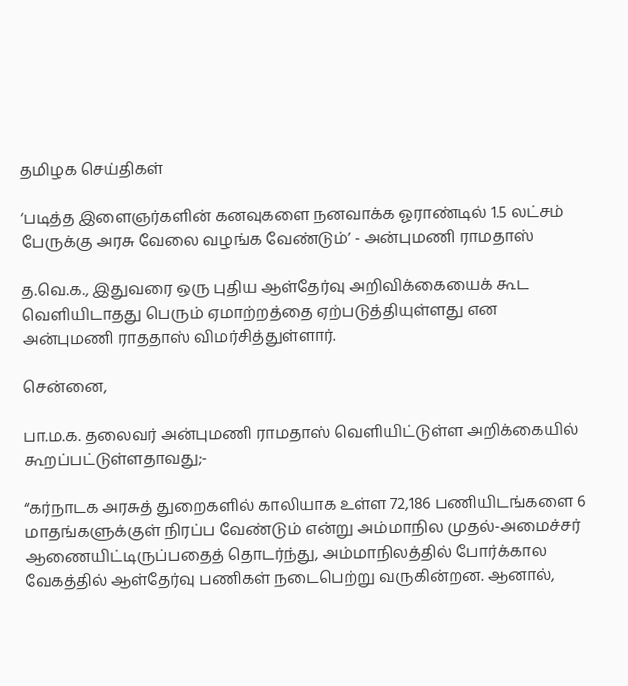தமிழக செய்திகள்

‘படித்த இளைஞர்களின் கனவுகளை நனவாக்க ஓராண்டில் 1.5 லட்சம் பேருக்கு அரசு வேலை வழங்க வேண்டும்’ - அன்புமணி ராமதாஸ்

த.வெ.க., இதுவரை ஒரு புதிய ஆள்தேர்வு அறிவிக்கையைக் கூட வெளியிடாதது பெரும் ஏமாற்றத்தை ஏற்படுத்தியுள்ளது என அன்புமணி ராததாஸ் விமர்சித்துள்ளார்.

சென்னை,

பா.ம.க. தலைவர் அன்புமணி ராமதாஸ் வெளியிட்டுள்ள அறிக்கையில் கூறப்பட்டுள்ளதாவது;-

“கர்நாடக அரசுத் துறைகளில் காலியாக உள்ள 72,186 பணியிடங்களை 6 மாதங்களுக்குள் நிரப்ப வேண்டும் என்று அம்மாநில முதல்-அமைச்சர் ஆணையிட்டிருப்பதைத் தொடர்ந்து, அம்மாநிலத்தில் போர்க்கால வேகத்தில் ஆள்தேர்வு பணிகள் நடைபெற்று வருகின்றன. ஆனால்,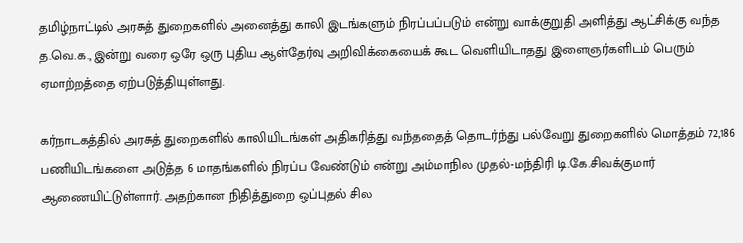தமிழ்நாட்டில் அரசுத் துறைகளில் அனைத்து காலி இடங்களும் நிரப்பப்படும் என்று வாக்குறுதி அளித்து ஆட்சிக்கு வந்த த.வெ.க., இன்று வரை ஒரே ஒரு புதிய ஆள்தேர்வு அறிவிக்கையைக் கூட வெளியிடாதது இளைஞர்களிடம் பெரும் ஏமாற்றத்தை ஏற்படுத்தியுள்ளது.

கர்நாடகத்தில் அரசுத் துறைகளில் காலியிடங்கள் அதிகரித்து வந்ததைத் தொடர்ந்து பல்வேறு துறைகளில் மொத்தம் 72,186 பணியிடங்களை அடுத்த 6 மாதங்களில் நிரப்ப வேண்டும் என்று அம்மாநில முதல்-மந்திரி டி.கே.சிவக்குமார் ஆணையிட்டுள்ளார். அதற்கான நிதித்துறை ஒப்புதல் சில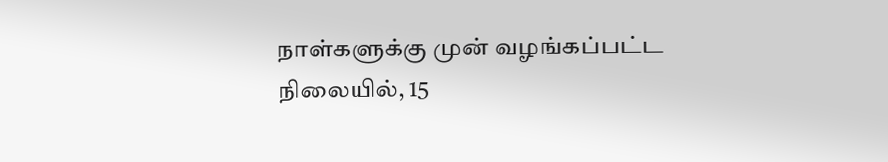நாள்களுக்கு முன் வழங்கப்பட்ட நிலையில், 15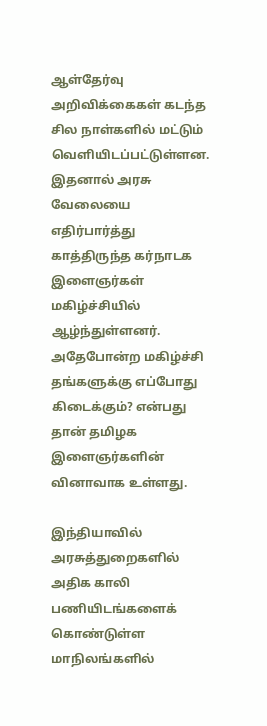ஆள்தேர்வு அறிவிக்கைகள் கடந்த சில நாள்களில் மட்டும் வெளியிடப்பட்டுள்ளன. இதனால் அரசு வேலையை எதிர்பார்த்து காத்திருந்த கர்நாடக இளைஞர்கள் மகிழ்ச்சியில் ஆழ்ந்துள்ளனர். அதேபோன்ற மகிழ்ச்சி தங்களுக்கு எப்போது கிடைக்கும்? என்பது தான் தமிழக இளைஞர்களின் வினாவாக உள்ளது.

இந்தியாவில் அரசுத்துறைகளில் அதிக காலி பணியிடங்களைக் கொண்டுள்ள மாநிலங்களில்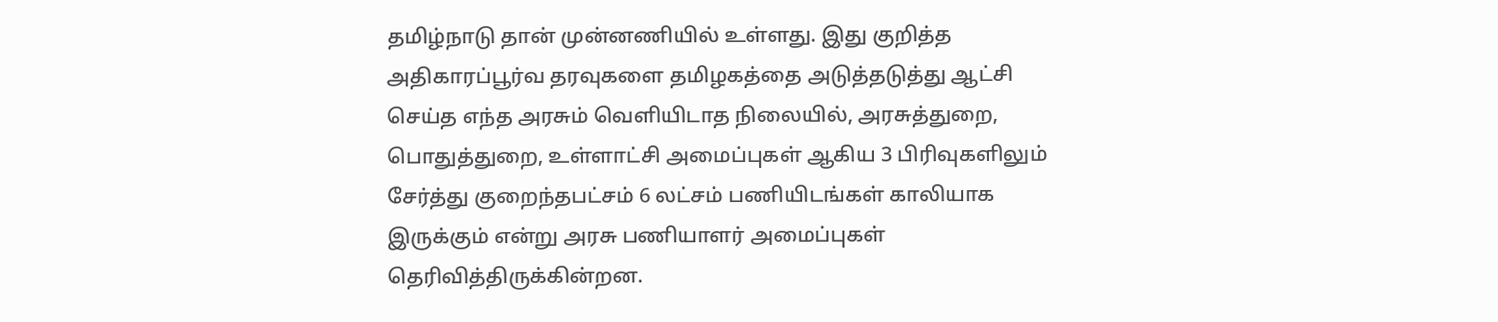தமிழ்நாடு தான் முன்னணியில் உள்ளது. இது குறித்த அதிகாரப்பூர்வ தரவுகளை தமிழகத்தை அடுத்தடுத்து ஆட்சி செய்த எந்த அரசும் வெளியிடாத நிலையில், அரசுத்துறை, பொதுத்துறை, உள்ளாட்சி அமைப்புகள் ஆகிய 3 பிரிவுகளிலும் சேர்த்து குறைந்தபட்சம் 6 லட்சம் பணியிடங்கள் காலியாக இருக்கும் என்று அரசு பணியாளர் அமைப்புகள் தெரிவித்திருக்கின்றன.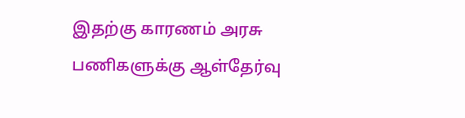இதற்கு காரணம் அரசு பணிகளுக்கு ஆள்தேர்வு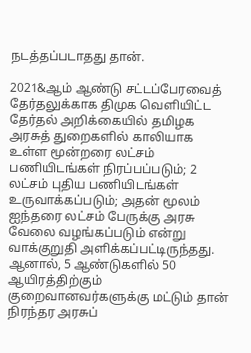நடத்தப்படாதது தான்.

2021&ஆம் ஆண்டு சட்டப்பேரவைத் தேர்தலுக்காக திமுக வெளியிட்ட தேர்தல் அறிக்கையில் தமிழக அரசுத் துறைகளில் காலியாக உள்ள மூன்றரை லட்சம் பணியிடங்கள் நிரப்பப்படும்; 2 லட்சம் புதிய பணியிடங்கள் உருவாக்கப்படும்; அதன் மூலம் ஐந்தரை லட்சம் பேருக்கு அரசு வேலை வழங்கப்படும் என்று வாக்குறுதி அளிக்கப்பட்டிருந்தது. ஆனால், 5 ஆண்டுகளில் 50 ஆயிரத்திற்கும் குறைவானவர்களுக்கு மட்டும் தான் நிரந்தர அரசுப்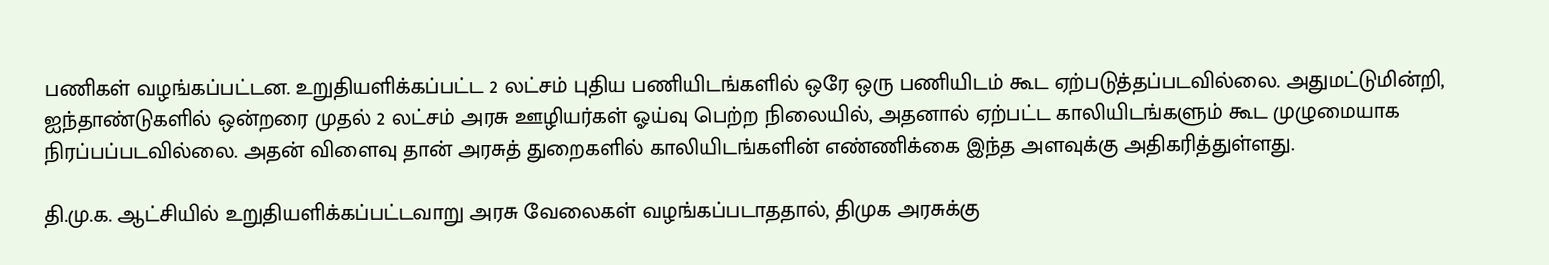பணிகள் வழங்கப்பட்டன. உறுதியளிக்கப்பட்ட 2 லட்சம் புதிய பணியிடங்களில் ஒரே ஒரு பணியிடம் கூட ஏற்படுத்தப்படவில்லை. அதுமட்டுமின்றி, ஐந்தாண்டுகளில் ஒன்றரை முதல் 2 லட்சம் அரசு ஊழியர்கள் ஓய்வு பெற்ற நிலையில், அதனால் ஏற்பட்ட காலியிடங்களும் கூட முழுமையாக நிரப்பப்படவில்லை. அதன் விளைவு தான் அரசுத் துறைகளில் காலியிடங்களின் எண்ணிக்கை இந்த அளவுக்கு அதிகரித்துள்ளது.

தி.மு.க. ஆட்சியில் உறுதியளிக்கப்பட்டவாறு அரசு வேலைகள் வழங்கப்படாததால், திமுக அரசுக்கு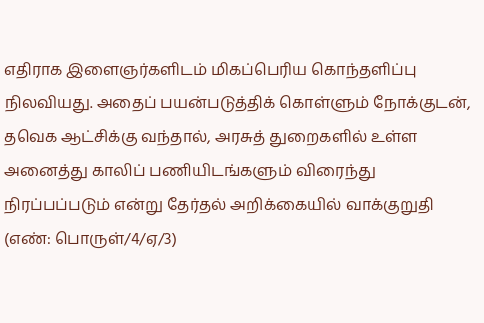எதிராக இளைஞர்களிடம் மிகப்பெரிய கொந்தளிப்பு நிலவியது. அதைப் பயன்படுத்திக் கொள்ளும் நோக்குடன், தவெக ஆட்சிக்கு வந்தால், அரசுத் துறைகளில் உள்ள அனைத்து காலிப் பணியிடங்களும் விரைந்து நிரப்பப்படும் என்று தேர்தல் அறிக்கையில் வாக்குறுதி (எண்: பொருள்/4/ஏ/3)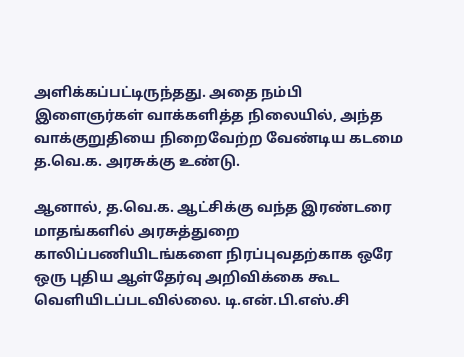அளிக்கப்பட்டிருந்தது. அதை நம்பி இளைஞர்கள் வாக்களித்த நிலையில், அந்த வாக்குறுதியை நிறைவேற்ற வேண்டிய கடமை த.வெ.க. அரசுக்கு உண்டு.

ஆனால், த.வெ.க. ஆட்சிக்கு வந்த இரண்டரை மாதங்களில் அரசுத்துறை காலிப்பணியிடங்களை நிரப்புவதற்காக ஒரே ஒரு புதிய ஆள்தேர்வு அறிவிக்கை கூட வெளியிடப்படவில்லை. டி.என்.பி.எஸ்.சி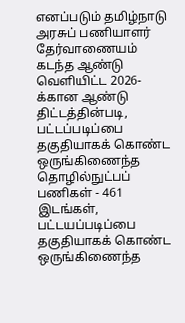எனப்படும் தமிழ்நாடு அரசுப் பணியாளர் தேர்வாணையம் கடந்த ஆண்டு வெளியிட்ட 2026-க்கான ஆண்டு திட்டத்தின்படி, பட்டப்படிப்பை தகுதியாகக் கொண்ட ஒருங்கிணைந்த தொழில்நுட்பப் பணிகள் - 461 இடங்கள், பட்டயப்படிப்பை தகுதியாகக் கொண்ட ஒருங்கிணைந்த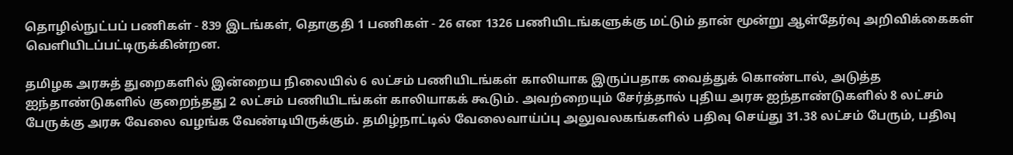தொழில்நுட்பப் பணிகள் - 839 இடங்கள், தொகுதி 1 பணிகள் - 26 என 1326 பணியிடங்களுக்கு மட்டும் தான் மூன்று ஆள்தேர்வு அறிவிக்கைகள் வெளியிடப்பட்டிருக்கின்றன.

தமிழக அரசுத் துறைகளில் இன்றைய நிலையில் 6 லட்சம் பணியிடங்கள் காலியாக இருப்பதாக வைத்துக் கொண்டால், அடுத்த ஐந்தாண்டுகளில் குறைந்தது 2 லட்சம் பணியிடங்கள் காலியாகக் கூடும். அவற்றையும் சேர்த்தால் புதிய அரசு ஐந்தாண்டுகளில் 8 லட்சம் பேருக்கு அரசு வேலை வழங்க வேண்டியிருக்கும். தமிழ்நாட்டில் வேலைவாய்ப்பு அலுவலகங்களில் பதிவு செய்து 31.38 லட்சம் பேரும், பதிவு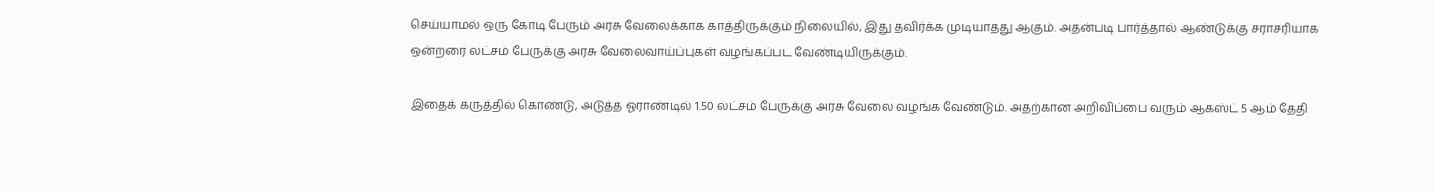செய்யாமல் ஒரு கோடி பேரும் அரசு வேலைக்காக காத்திருக்கும் நிலையில், இது தவிர்க்க முடியாதது ஆகும். அதன்படி பார்த்தால் ஆண்டுக்கு சராசரியாக ஒன்றரை லட்சம் பேருக்கு அரசு வேலைவாய்ப்புகள் வழங்கப்பட வேண்டியிருக்கும்.

இதைக் கருத்தில் கொண்டு, அடுத்த ஓராண்டில் 1.50 லட்சம் பேருக்கு அரசு வேலை வழங்க வேண்டும். அதற்கான அறிவிப்பை வரும் ஆகஸ்ட் 5 ஆம் தேதி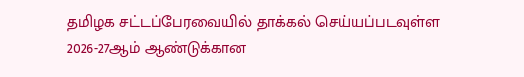தமிழக சட்டப்பேரவையில் தாக்கல் செய்யப்படவுள்ள 2026-27ஆம் ஆண்டுக்கான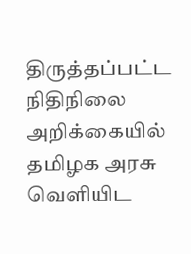திருத்தப்பட்ட நிதிநிலை அறிக்கையில் தமிழக அரசு வெளியிட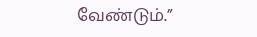வேண்டும்.”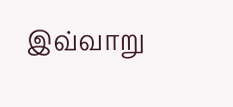இவ்வாறு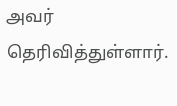அவர் தெரிவித்துள்ளார்.